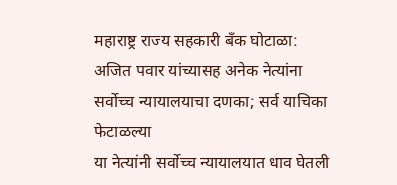महाराष्ट्र राज्य सहकारी बँक घोटाळा: अजित पवार यांच्यासह अनेक नेत्यांना सर्वोच्च न्यायालयाचा दणका; सर्व याचिका फेटाळल्या
या नेत्यांनी सर्वोच्च न्यायालयात धाव घेतली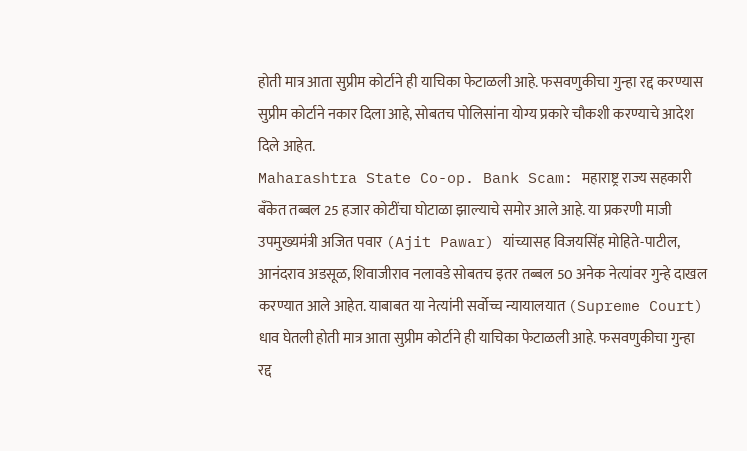होती मात्र आता सुप्रीम कोर्टाने ही याचिका फेटाळली आहे. फसवणुकीचा गुन्हा रद्द करण्यास सुप्रीम कोर्टाने नकार दिला आहे, सोबतच पोलिसांना योग्य प्रकारे चौकशी करण्याचे आदेश दिले आहेत.
Maharashtra State Co-op. Bank Scam: महाराष्ट्र राज्य सहकारी बँकेत तब्बल 25 हजार कोटींचा घोटाळा झाल्याचे समोर आले आहे. या प्रकरणी माजी उपमुख्यमंत्री अजित पवार (Ajit Pawar) यांच्यासह विजयसिंह मोहिते-पाटील, आनंदराव अडसूळ, शिवाजीराव नलावडे सोबतच इतर तब्बल 50 अनेक नेत्यांवर गुन्हे दाखल करण्यात आले आहेत. याबाबत या नेत्यांनी सर्वोच्च न्यायालयात (Supreme Court) धाव घेतली होती मात्र आता सुप्रीम कोर्टाने ही याचिका फेटाळली आहे. फसवणुकीचा गुन्हा रद्द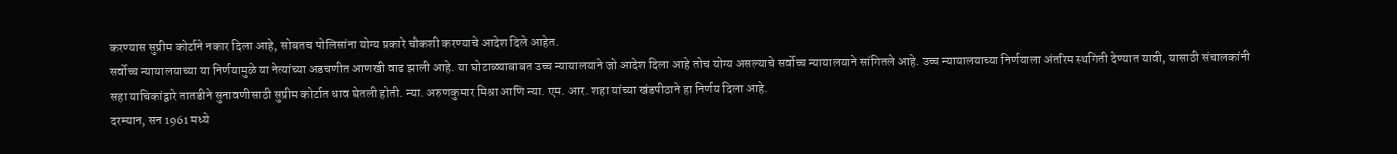करण्यास सुप्रीम कोर्टाने नकार दिला आहे, सोबतच पोलिसांना योग्य प्रकारे चौकशी करण्याचे आदेश दिले आहेत.
सर्वोच्च न्यायालयाच्या या निर्णयामुळे या नेत्यांच्या अडचणीत आणखी वाढ झाली आहे. या घोटाळ्याबाबत उच्च न्यायालयाने जो आदेश दिला आहे तोच योग्य असल्याचे सर्वोच्च न्यायालयाने सांगितले आहे. उच्च न्यायालयाच्या निर्णयाला अंतरिम स्थगिती देण्यात यावी, यासाठी संचालकांनी सहा याचिकांद्वारे तातडीने सुनावणीसाठी सुप्रीम कोर्टात धाव घेतली होती. न्या. अरुणकुमार मिश्रा आणि न्या. एम. आर. शहा यांच्या खंडपीठाने हा निर्णय दिला आहे.
दरम्यान, सन 1961 मध्ये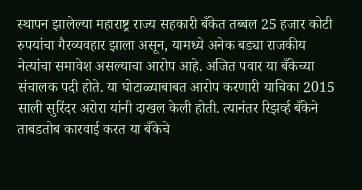स्थापन झालेल्या महाराष्ट्र राज्य सहकारी बँकेत तब्बल 25 हजार कोटी रुपयांचा गैरव्यवहार झाला असून, यामध्ये अनेक बड्या राजकीय नेत्यांचा समावेश असल्याचा आरोप आहे. अजित पवार या बँकेच्या संचालक पदी होते. या घोटाळ्याबाबत आरोप करणारी याचिका 2015 साली सुरिंदर अरोरा यांनी दाखल केली होती. त्यानंतर रिझर्व्ह बँकेने ताबडतोब कारवाई करत या बँकेचे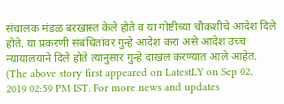संचालक मंडळ बरखास्त केले होते व या गोष्टीच्या चौकशीचे आदेश दिले होते. या प्रकरणी संबंधितांवर गुन्हे आदेश करा असे आदेश उच्च न्यायालयाने दिले होते त्यानुसार गुन्हे दाखल करण्यात आले आहेत.
(The above story first appeared on LatestLY on Sep 02, 2019 02:59 PM IST. For more news and updates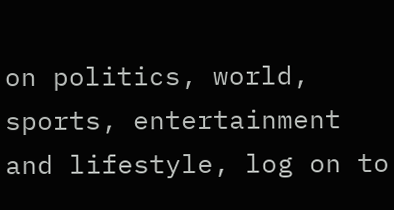on politics, world, sports, entertainment and lifestyle, log on to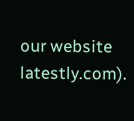our website latestly.com).